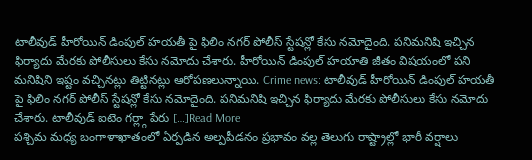టాలీవుడ్ హీరోయిన్ డింపుల్ హయతీ పై ఫిలిం నగర్ పోలీస్ స్టేషన్లో కేసు నమోదైంది. పనిమనిషి ఇచ్చిన ఫిర్యాదు మేరకు పోలీసులు కేసు నమోదు చేశారు. హీరోయిన్ డింపుల్ హయాతి జీతం విషయంలో పని మనిషిని ఇష్టం వచ్చినట్లు తిట్టినట్లు ఆరోపణలున్నాయి. Crime news: టాలీవుడ్ హీరోయిన్ డింపుల్ హయతీ పై ఫిలిం నగర్ పోలీస్ స్టేషన్లో కేసు నమోదైంది. పనిమనిషి ఇచ్చిన ఫిర్యాదు మేరకు పోలీసులు కేసు నమోదు చేశారు. టాలీవుడ్ ఐటెం గర్ల్గా పేరు […]Read More
పశ్చిమ మధ్య బంగాళాఖాతంలో ఏర్పడిన అల్పపీడనం ప్రభావం వల్ల తెలుగు రాష్ట్రాల్లో భారీ వర్షాలు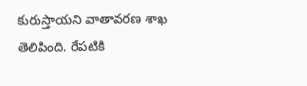కురుస్తాయని వాతావరణ శాఖ తెలిపింది. రేపటికి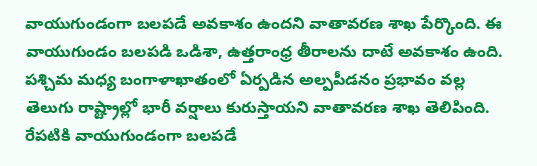వాయుగుండంగా బలపడే అవకాశం ఉందని వాతావరణ శాఖ పేర్కొంది. ఈ వాయుగుండం బలపడి ఒడిశా, ఉత్తరాంధ్ర తీరాలను దాటే అవకాశం ఉంది. పశ్చిమ మధ్య బంగాళాఖాతంలో ఏర్పడిన అల్పపీడనం ప్రభావం వల్ల తెలుగు రాష్ట్రాల్లో భారీ వర్షాలు కురుస్తాయని వాతావరణ శాఖ తెలిపింది. రేపటికి వాయుగుండంగా బలపడే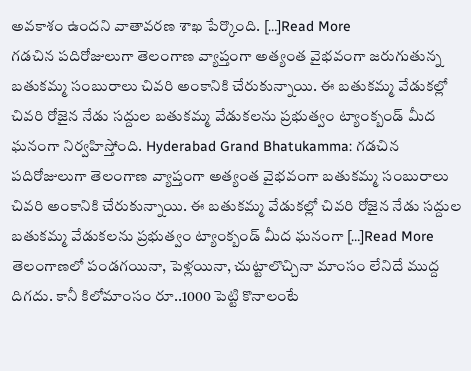అవకాశం ఉందని వాతావరణ శాఖ పేర్కొంది. […]Read More
గడచిన పదిరోజులుగా తెలంగాణ వ్యాప్తంగా అత్యంత వైభవంగా జరుగుతున్న బతుకమ్మ సంబురాలు చివరి అంకానికి చేరుకున్నాయి. ఈ బతుకమ్మ వేడుకల్లో చివరి రోజైన నేడు సద్దుల బతుకమ్మ వేడుకలను ప్రభుత్వం ట్యాంక్బండ్ మీద ఘనంగా నిర్వహిస్తోంది. Hyderabad Grand Bhatukamma: గడచిన పదిరోజులుగా తెలంగాణ వ్యాప్తంగా అత్యంత వైభవంగా బతుకమ్మ సంబురాలు చివరి అంకానికి చేరుకున్నాయి. ఈ బతుకమ్మ వేడుకల్లో చివరి రోజైన నేడు సద్దుల బతుకమ్మ వేడుకలను ప్రభుత్వం ట్యాంక్బండ్ మీద ఘనంగా […]Read More
తెలంగాణలో పండగయినా, పెళ్లయినా, చుట్టాలొచ్చినా మాంసం లేనిదే ముద్ద దిగదు. కానీ కిలోమాంసం రూ..1000 పెట్టి కొనాలంటే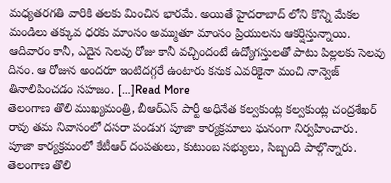మధ్యతరగతి వారికి తలకు మించిన భారమే. అయితే హైదరాబాద్ లోని కొన్ని మేకల మండిలు తక్కువ ధరకు మాంసం అమ్ముతూ మాంసం ప్రియులను ఆకర్షిస్తున్నాయి. ఆదివారం కానీ, ఎదైన సెలవు రోజు కానీ వచ్చిందంటే ఉద్యోగస్తులతో పాటు పిల్లలకు సెలవు దినం. ఆ రోజున అందరూ ఇంటిదగ్గరే ఉంటారు కనుక ఎవరికైనా మంచి నాన్వెజ్ తినాలిపించడం సహజం. […]Read More
తెలంగాణ తొలి ముఖ్యమంత్రి, బీఆర్ఎస్ పార్టీ అధినేత కల్వకుంట్ల కల్వకుంట్ల చంద్రశేఖర్ రావు తమ నివాసంలో దసరా పండుగ పూజా కార్యక్రమాలు ఘనంగా నిర్వహించారు. పూజా కార్యక్రమంలో కేటీఆర్ దంపతులు, కుటుంబ సభ్యులు, సిబ్బంది పాల్గొన్నారు. తెలంగాణ తొలి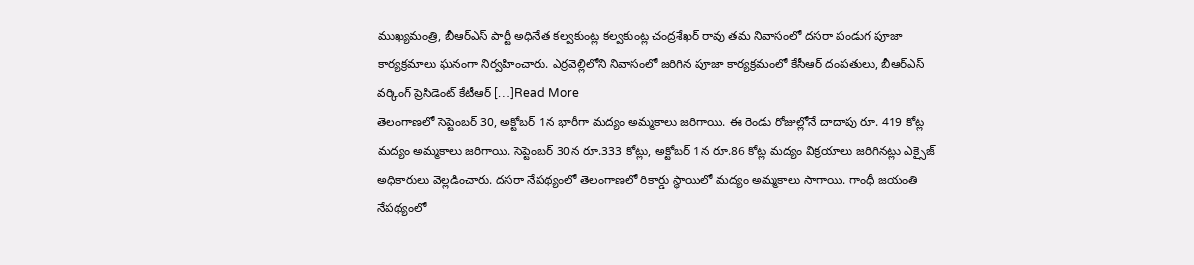ముఖ్యమంత్రి, బీఆర్ఎస్ పార్టీ అధినేత కల్వకుంట్ల కల్వకుంట్ల చంద్రశేఖర్ రావు తమ నివాసంలో దసరా పండుగ పూజా కార్యక్రమాలు ఘనంగా నిర్వహించారు. ఎర్రవెల్లిలోని నివాసంలో జరిగిన పూజా కార్యక్రమంలో కేసీఆర్ దంపతులు, బీఆర్ఎస్ వర్కింగ్ ప్రెసిడెంట్ కేటీఆర్ […]Read More
తెలంగాణలో సెప్టెంబర్ 30, అక్టోబర్ 1న భారీగా మద్యం అమ్మకాలు జరిగాయి. ఈ రెండు రోజుల్లోనే దాదాపు రూ. 419 కోట్ల మద్యం అమ్మకాలు జరిగాయి. సెప్టెంబర్ 30న రూ.333 కోట్లు, అక్టోబర్ 1న రూ.86 కోట్ల మద్యం విక్రయాలు జరిగినట్లు ఎక్సైజ్ అధికారులు వెల్లడించారు. దసరా నేపథ్యంలో తెలంగాణలో రికార్డు స్థాయిలో మద్యం అమ్మకాలు సాగాయి. గాంధీ జయంతి నేపథ్యంలో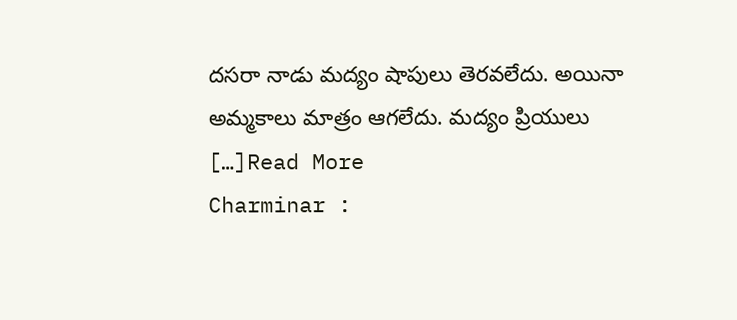దసరా నాడు మద్యం షాపులు తెరవలేదు. అయినా అమ్మకాలు మాత్రం ఆగలేదు. మద్యం ప్రియులు […]Read More
Charminar :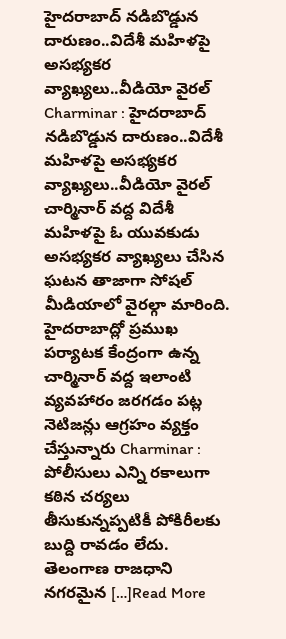హైదరాబాద్ నడిబొడ్డున దారుణం..విదేశీ మహిళపై అసభ్యకర వ్యాఖ్యలు..వీడియో వైరల్
Charminar : హైదరాబాద్ నడిబొడ్డున దారుణం..విదేశీ మహిళపై అసభ్యకర వ్యాఖ్యలు..వీడియో వైరల్ చార్మినార్ వద్ద విదేశీ మహిళపై ఓ యువకుడు అసభ్యకర వ్యాఖ్యలు చేసిన ఘటన తాజాగా సోషల్ మీడియాలో వైరల్గా మారింది. హైదరాబాద్లో ప్రముఖ పర్యాటక కేంద్రంగా ఉన్న చార్మినార్ వద్ద ఇలాంటి వ్యవహారం జరగడం పట్ల నెటిజన్లు ఆగ్రహం వ్యక్తం చేస్తున్నారు Charminar : పోలీసులు ఎన్ని రకాలుగా కఠిన చర్యలు తీసుకున్నప్పటికీ పోకిరీలకు బుద్ది రావడం లేదు. తెలంగాణ రాజధాని నగరమైన […]Read More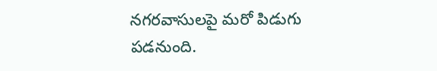నగరవాసులపై మరో పిడుగు పడనుంది.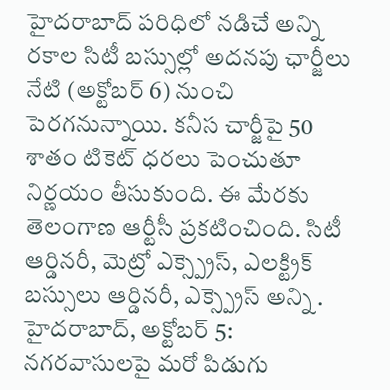హైదరాబాద్ పరిధిలో నడిచే అన్ని రకాల సిటీ బస్సుల్లో అదనపు ఛార్జీలు నేటి (అక్టోబర్ 6) నుంచి పెరగనున్నాయి. కనీస చార్జీపై 50 శాతం టికెట్ ధరలు పెంచుతూ నిర్ణయం తీసుకుంది. ఈ మేరకు తెలంగాణ ఆర్టీసీ ప్రకటించింది. సిటీ ఆర్డినరీ, మెట్రో ఎక్స్ప్రెస్, ఎలక్ట్రిక్ బస్సులు ఆర్డినరీ, ఎక్స్ప్రెస్ అన్ని . హైదరాబాద్, అక్టోబర్ 5: నగరవాసులపై మరో పిడుగు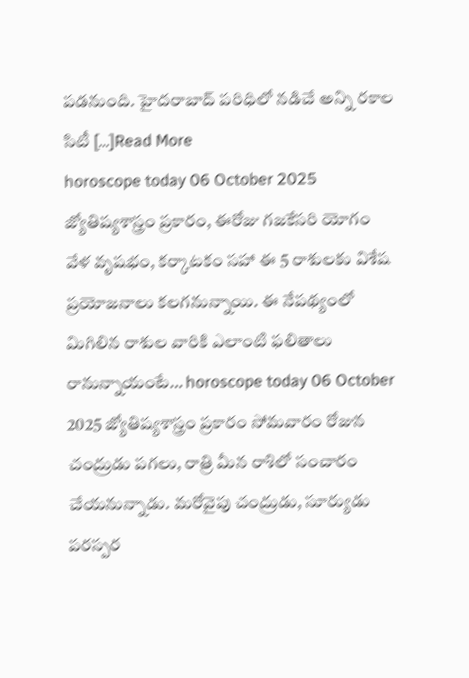పడనుంది. హైదరాబాద్ పరిధిలో నడిచే అన్ని రకాల సిటీ […]Read More
horoscope today 06 October 2025 జ్యోతిష్యశాస్త్రం ప్రకారం, ఈరోజు గజకేసరి యోగం వేళ వృషభం, కర్కాటకం సహా ఈ 5 రాశులకు విశేష ప్రయోజనాలు కలగనున్నాయి. ఈ నేపథ్యంలో మిగిలిన రాశుల వారికి ఎలాంటి ఫలితాలు రానున్నాయంటే… horoscope today 06 October 2025 జ్యోతిష్యశాస్త్రం ప్రకారం సోమవారం రోజున చంద్రుడు పగలు, రాత్రి మీన రాశిలో సంచారం చేయనున్నాడు. మరోవైపు చంద్రుడు, సూర్యుడు పరస్పర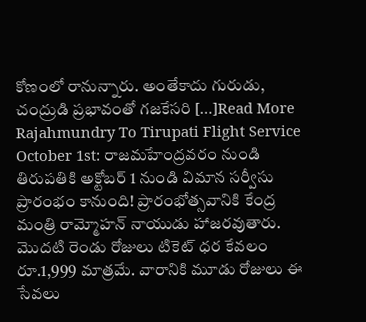కోణంలో రానున్నారు. అంతేకాదు గురుడు, చంద్రుడి ప్రభావంతో గజకేసరి […]Read More
Rajahmundry To Tirupati Flight Service October 1st: రాజమహేంద్రవరం నుండి తిరుపతికి అక్టోబర్ 1 నుండి విమాన సర్వీసు ప్రారంభం కానుంది! ప్రారంభోత్సవానికి కేంద్ర మంత్రి రామ్మోహన్ నాయుడు హాజరవుతారు. మొదటి రెండు రోజులు టికెట్ ధర కేవలం రూ.1,999 మాత్రమే. వారానికి మూడు రోజులు ఈ సేవలు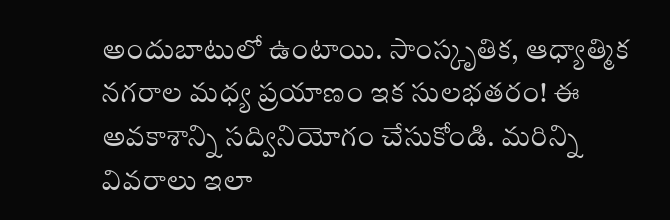అందుబాటులో ఉంటాయి. సాంస్కృతిక, ఆధ్యాత్మిక నగరాల మధ్య ప్రయాణం ఇక సులభతరం! ఈ అవకాశాన్ని సద్వినియోగం చేసుకోండి. మరిన్ని వివరాలు ఇలా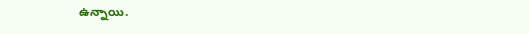ఉన్నాయి.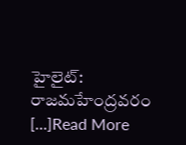హైలైట్: రాజమహేంద్రవరం […]Read More